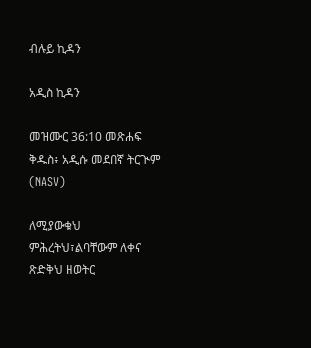ብሉይ ኪዳን

አዲስ ኪዳን

መዝሙር 36:10 መጽሐፍ ቅዱስ፥ አዲሱ መደበኛ ትርጒም (NASV)

ለሚያውቁህ ምሕረትህ፣ልባቸውም ለቀና ጽድቅህ ዘወትር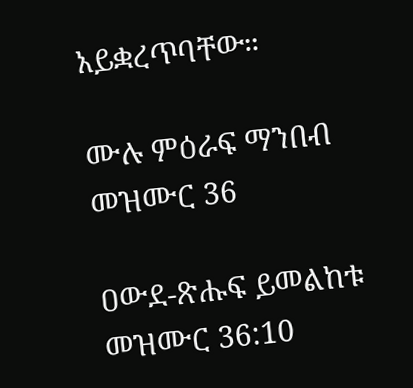አይቋረጥባቸው።

ሙሉ ምዕራፍ ማንበብ መዝሙር 36

ዐውደ-ጽሑፍ ይመልከቱ መዝሙር 36:10